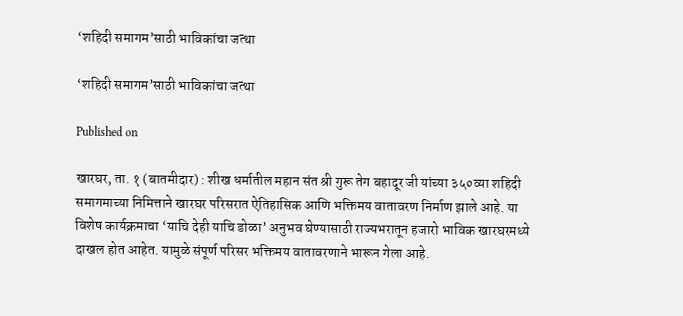‘शहिदी समागम’साठी भाविकांचा जत्था

‘शहिदी समागम’साठी भाविकांचा जत्था

Published on

खारघर, ता. १ (बातमीदार) : शीख धर्मातील महान संत श्री गुरू तेग बहादूर जी यांच्या ३५०व्या शहिदी समागमाच्या निमित्ताने खारघर परिसरात ऐतिहासिक आणि भक्तिमय वातावरण निर्माण झाले आहे. या विशेष कार्यक्रमाचा ‘याचि देही याचि डोळा’ अनुभव घेण्यासाठी राज्यभरातून हजारो भाविक खारघरमध्ये दाखल होत आहेत. यामुळे संपूर्ण परिसर भक्तिमय वातावरणाने भारून गेला आहे.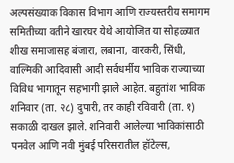अल्पसंख्याक विकास विभाग आणि राज्यस्तरीय समागम समितीच्या वतीने खारघर येथे आयोजित या सोहळ्यात शीख समाजासह बंजारा, लबाना, वारकरी, सिंधी, वाल्मिकी आदिवासी आदी सर्वधर्मीय भाविक राज्याच्या विविध भागातून सहभागी झाले आहेत. बहुतांश भाविक शनिवार (ता. २८) दुपारी, तर काही रविवारी (ता. १) सकाळी दाखल झाले. शनिवारी आलेल्या भाविकांसाठी पनवेल आणि नवी मुंबई परिसरातील हॉटेल्स,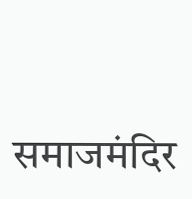समाजमंदिर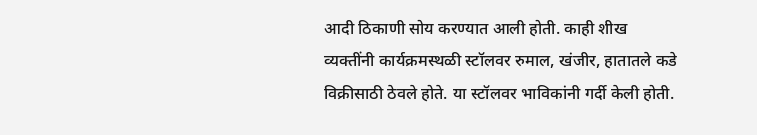आदी ठिकाणी सोय करण्यात आली होती. काही शीख व्यक्तींनी कार्यक्रमस्थळी स्टॉलवर रुमाल, खंजीर, हातातले कडे विक्रीसाठी ठेवले होते. या स्टॉलवर भाविकांनी गर्दी केली होती.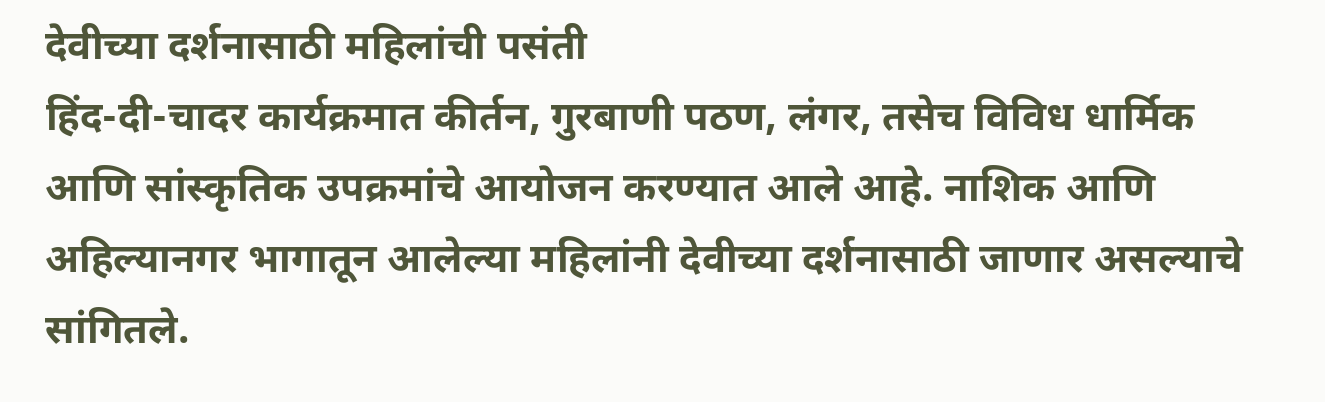देवीच्या दर्शनासाठी महिलांची पसंती
हिंद-दी-चादर कार्यक्रमात कीर्तन, गुरबाणी पठण, लंगर, तसेच विविध धार्मिक आणि सांस्कृतिक उपक्रमांचे आयोजन करण्यात आले आहे. नाशिक आणि अहिल्यानगर भागातून आलेल्या महिलांनी देवीच्या दर्शनासाठी जाणार असल्याचे सांगितले.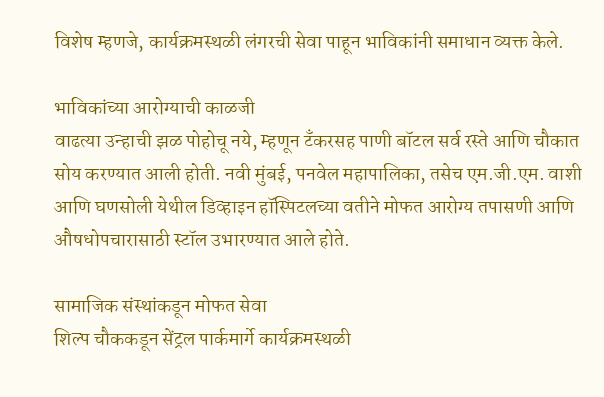विशेष म्हणजे, कार्यक्रमस्थळी लंगरची सेवा पाहून भाविकांनी समाधान व्यक्त केले.

भाविकांच्या आरोग्याची काळजी
वाढत्या उन्हाची झळ पोहोचू नये, म्हणून टँकरसह पाणी बॉटल सर्व रस्ते आणि चौकात सोय करण्यात आली होती. नवी मुंबई, पनवेल महापालिका, तसेच एम.जी.एम. वाशी आणि घणसोली येथील डिव्हाइन हॉस्पिटलच्या वतीने मोफत आरोग्य तपासणी आणि औषधोपचारासाठी स्टॉल उभारण्यात आले होते.

सामाजिक संस्थांकडून मोफत सेवा
शिल्प चौककडून सेंट्रल पार्कमार्गे कार्यक्रमस्थळी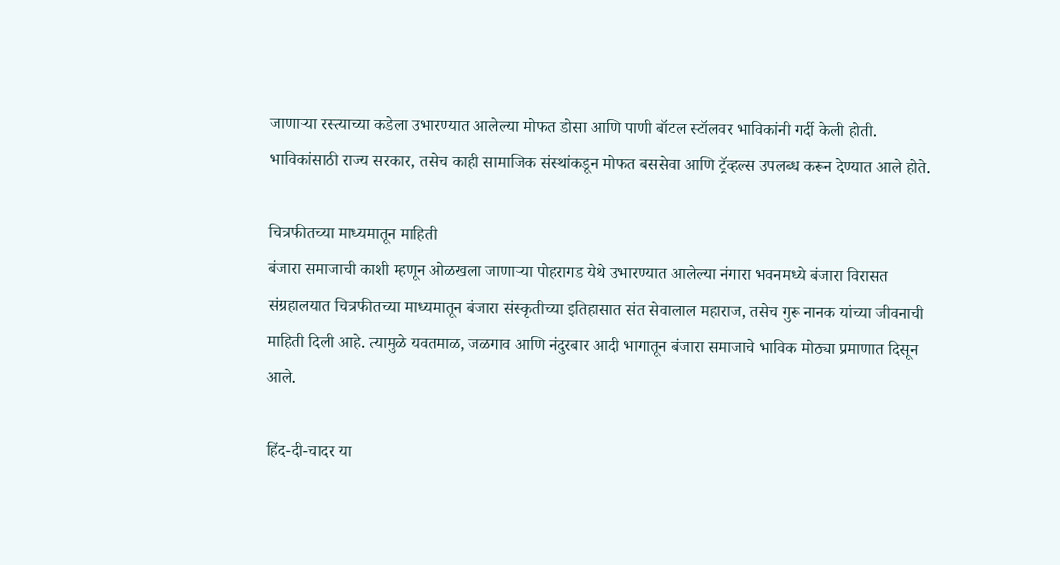जाणाऱ्या रस्त्याच्या कडेला उभारण्यात आलेल्या मोफत डोसा आणि पाणी बॉटल स्टॉलवर भाविकांनी गर्दी केली होती. भाविकांसाठी राज्य सरकार, तसेच काही सामाजिक संस्थांकडून मोफत बससेवा आणि ट्रॅव्हल्स उपलब्ध करून देण्यात आले होते.

चित्रफीतच्या माध्यमातून माहिती
बंजारा समाजाची काशी म्हणून ओळखला जाणाऱ्या पोहरागड येथे उभारण्यात आलेल्या नंगारा भवनमध्ये बंजारा विरासत संग्रहालयात चित्रफीतच्या माध्यमातून बंजारा संस्कृतीच्या इतिहासात संत सेवालाल महाराज, तसेच गुरू नानक यांच्या जीवनाची माहिती दिली आहे. त्यामुळे यवतमाळ, जळगाव आणि नंदुरबार आदी भागातून बंजारा समाजाचे भाविक मोठ्या प्रमाणात दिसून आले.

हिंद-दी-चादर या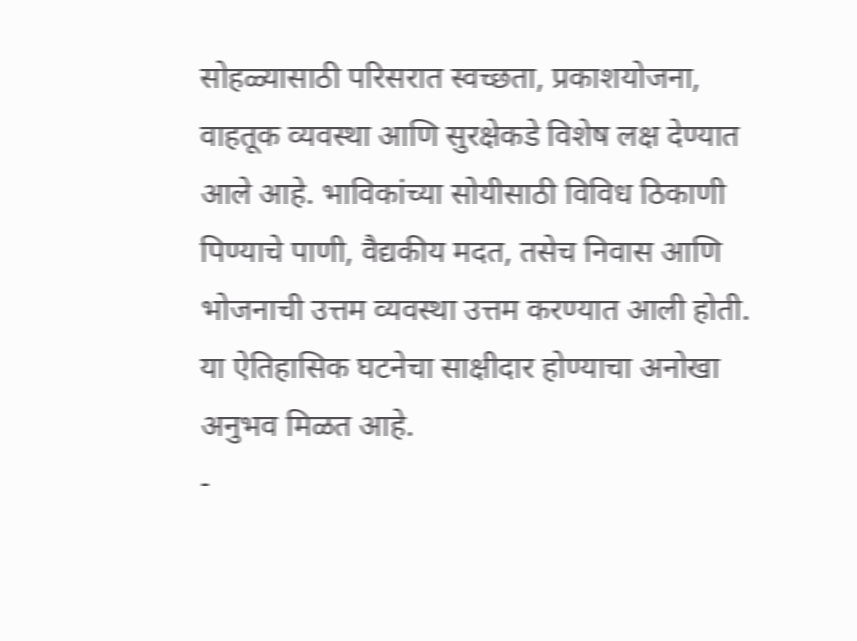सोहळ्यासाठी परिसरात स्वच्छता, प्रकाशयोजना, वाहतूक व्यवस्था आणि सुरक्षेकडे विशेष लक्ष देण्यात आले आहे. भाविकांच्या सोयीसाठी विविध ठिकाणी पिण्याचे पाणी, वैद्यकीय मदत, तसेच निवास आणि भोजनाची उत्तम व्यवस्था उत्तम करण्यात आली होती. या ऐतिहासिक घटनेचा साक्षीदार होण्याचा अनोखा अनुभव मिळत आहे.
-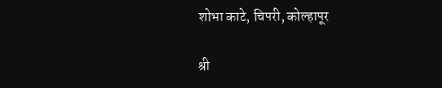शोभा काटे, चिपरी, कोल्हापूर

श्री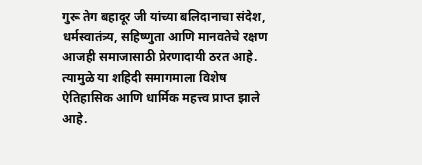गुरू तेग बहादूर जी यांच्या बलिदानाचा संदेश, धर्मस्वातंत्र्य, सहिष्णुता आणि मानवतेचे रक्षण आजही समाजासाठी प्रेरणादायी ठरत आहे. त्यामुळे या शहिदी समागमाला विशेष ऐतिहासिक आणि धार्मिक महत्त्व प्राप्त झाले आहे.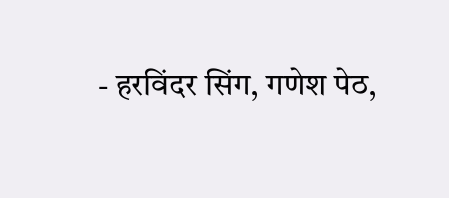- हरविंदर सिंग, गणेश पेठ,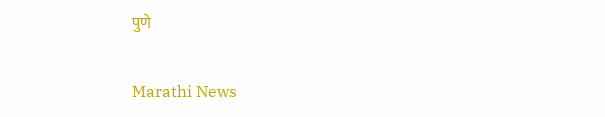पुणे

Marathi News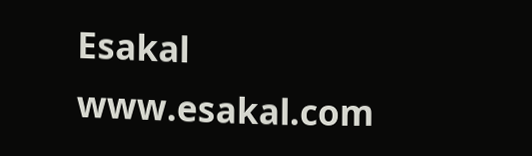Esakal
www.esakal.com